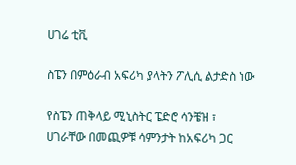ሀገሬ ቲቪ

ስፔን በምዕራብ አፍሪካ ያላትን ፖሊሲ ልታድስ ነው

የስፔን ጠቅላይ ሚኒስትር ፔድሮ ሳንቼዝ ፣ ሀገራቸው በመጪዎቹ ሳምንታት ከአፍሪካ ጋር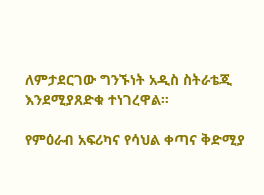ለምታደርገው ግንኙነት አዲስ ስትራቴጂ እንደሚያጸድቁ ተነገረዋል።

የምዕራብ አፍሪካና የሳህል ቀጣና ቅድሚያ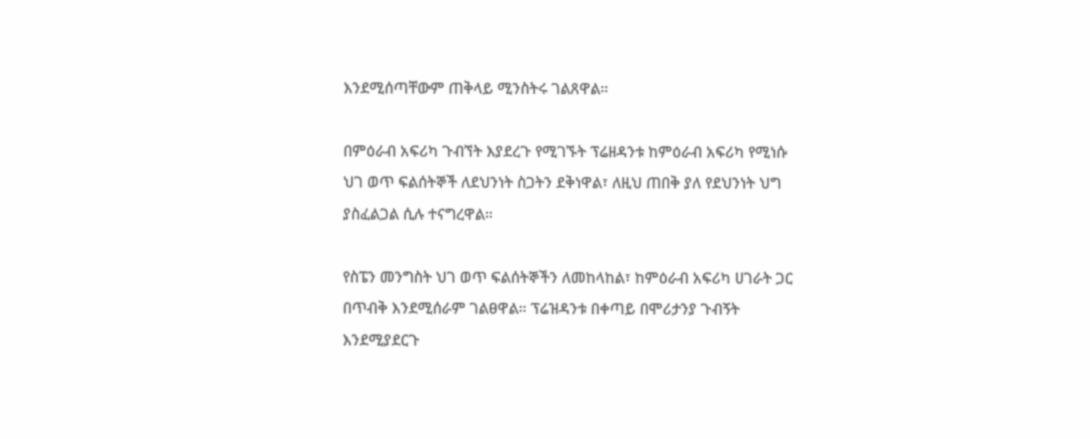እንደሚሰጣቸውም ጠቅላይ ሚንስትሩ ገልጸዋል።

በምዕራብ አፍሪካ ጉብኘት እያደረጉ የሚገኙት ፕሬዘዳንቱ ከምዕራብ አፍሪካ የሚነሱ ህገ ወጥ ፍልሰትኞች ለደህንነት ስጋትን ደቅነዋል፣ ለዚህ ጠበቅ ያለ የደህንነት ህግ ያስፈልጋል ሲሉ ተናግረዋል።

የስፔን መንግስት ህገ ወጥ ፍልሰትኞችን ለመከላከል፣ ከምዕራብ አፍሪካ ሀገራት ጋር በጥብቅ እንደሚሰራም ገልፀዋል። ፕሬዝዳንቱ በቀጣይ በሞሪታንያ ጉብኝት እንደሚያደርጉ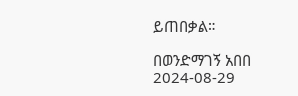ይጠበቃል።

በወንድማገኝ አበበ
2024-08-29